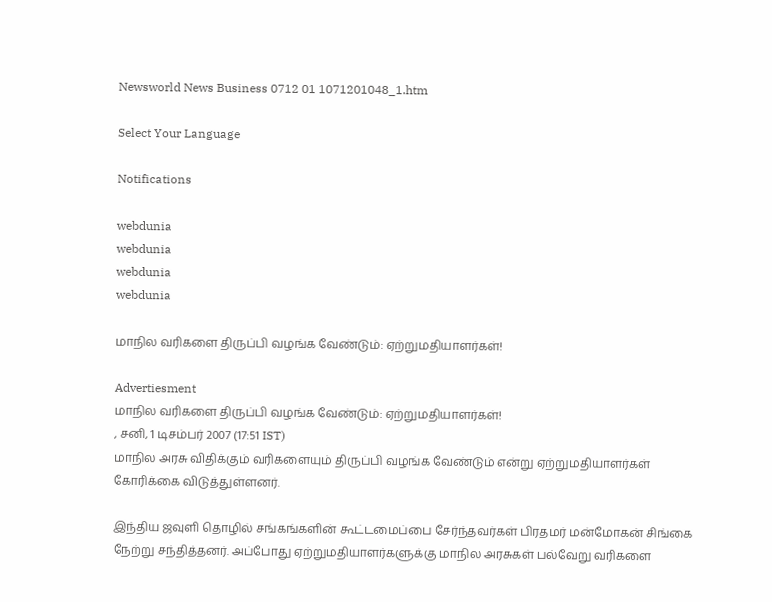Newsworld News Business 0712 01 1071201048_1.htm

Select Your Language

Notifications

webdunia
webdunia
webdunia
webdunia

மாநில வரிகளை திருப்பி வழங்க வேண்டும்: ஏற்றுமதியாளர்கள்!

Advertiesment
மாநில வரிகளை திருப்பி வழங்க வேண்டும்: ஏற்றுமதியாளர்கள்!
, சனி, 1 டிசம்பர் 2007 (17:51 IST)
மாநில அரசு விதிக்கும் வரிகளையும் திருப்பி வழங்க வேண்டும் என்று ஏற்றுமதியாளர்கள் கோரிக்கை விடுத்துள்ளனர்.

இந்திய ஜவுளி தொழில் சங்கங்களின் கூட்டமைப்பை சேர்ந்தவர்கள் பிரதமர் மன்மோகன் சிங்கை நேற்று சந்தித்தனர். அப்போது ஏற்றுமதியாளர்களுக்கு மாநில அரசுகள் பல்வேறு வரிகளை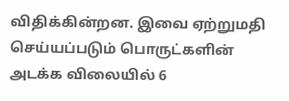விதிக்கின்றன. இவை ஏற்றுமதி செய்யப்படும் பொருட்களின் அடக்க விலையில் 6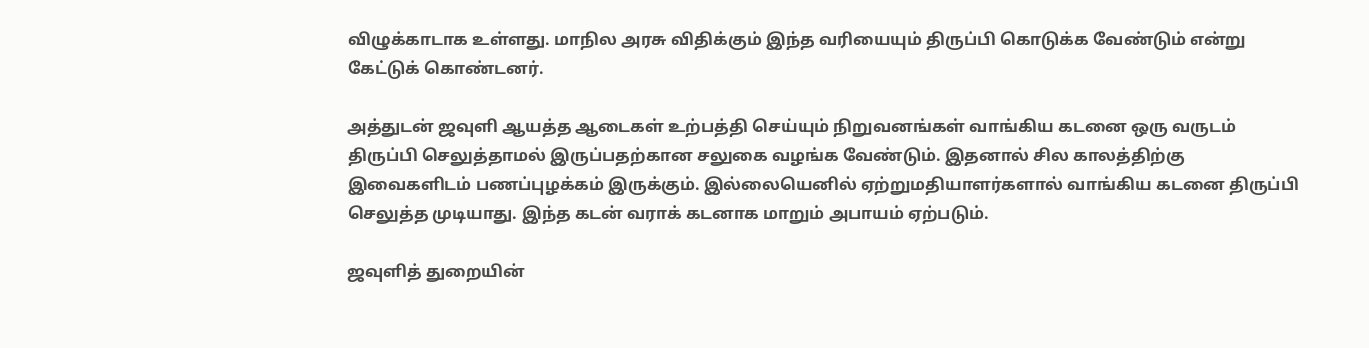விழுக்காடாக உள்ளது. மாநில அரசு விதிக்கும் இந்த வரியையும் திருப்பி கொடுக்க வேண்டும் என்று கேட்டுக் கொண்டனர்.

அத்துடன் ஜவுளி ஆயத்த ஆடைகள் உற்பத்தி செய்யும் நிறுவனங்கள் வாங்கிய கடனை ஒரு வருடம் திருப்பி செலுத்தாமல் இருப்பதற்கான சலுகை வழங்க வேண்டும். இதனால் சில காலத்திற்கு இவைகளிடம் பணப்புழக்கம் இருக்கும். இல்லையெனில் ஏற்றுமதியாளர்களால் வாங்கிய கடனை திருப்பி செலுத்த முடியாது. இந்த கடன் வராக் கடனாக மாறும் அபாயம் ஏற்படும்.

ஜவுளித் துறையின்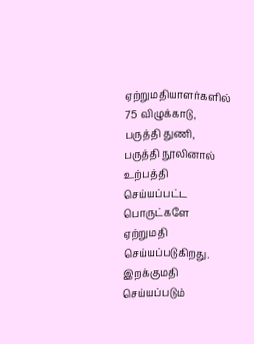ஏற்றுமதியாளர்களில் 75 விழுக்காடு, பருத்தி துணி, பருத்தி நூலினால் உற்பத்தி செய்யப்பட்ட பொருட்களே ஏற்றுமதி செய்யப்படுகிறது. இறக்குமதி செய்யப்படும்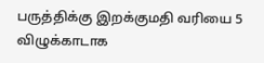பருத்திக்கு இறக்குமதி வரியை 5 விழுக்காடாக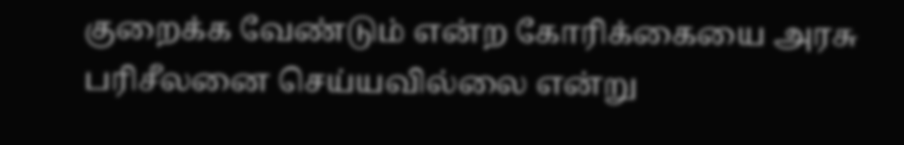குறைக்க வேண்டும் என்ற கோரிக்கையை அரசு பரிசீலனை செய்யவில்லை என்று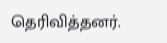தெரிவித்தனர்.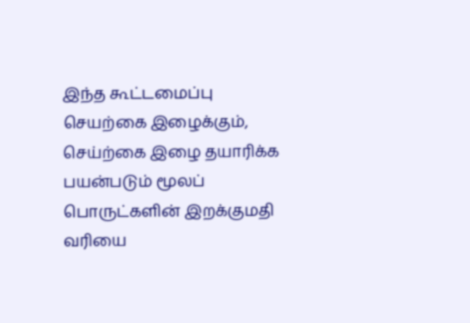இந்த கூட்டமைப்பு செயற்கை இழைக்கும், செய்ற்கை இழை தயாரிக்க பயன்படும் மூலப் பொருட்களின் இறக்குமதி வரியை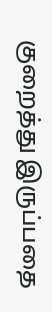குறைத்து இருப்பதை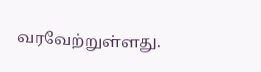வரவேற்றுள்ளது.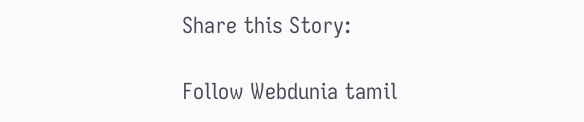Share this Story:

Follow Webdunia tamil